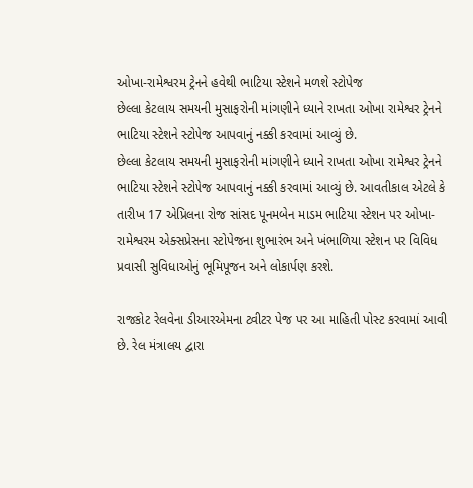ઓખા-રામેશ્વરમ ટ્રેનને હવેથી ભાટિયા સ્ટેશને મળશે સ્ટોપેજ
છેલ્લા કેટલાય સમયની મુસાફરોની માંગણીને ધ્યાને રાખતા ઓખા રામેશ્વર ટ્રેનને ભાટિયા સ્ટેશને સ્ટોપેજ આપવાનું નક્કી કરવામાં આવ્યું છે.
છેલ્લા કેટલાય સમયની મુસાફરોની માંગણીને ધ્યાને રાખતા ઓખા રામેશ્વર ટ્રેનને ભાટિયા સ્ટેશને સ્ટોપેજ આપવાનું નક્કી કરવામાં આવ્યું છે. આવતીકાલ એટલે કે તારીખ 17 એપ્રિલના રોજ સાંસદ પૂનમબેન માડમ ભાટિયા સ્ટેશન પર ઓખા-રામેશ્વરમ એક્સપ્રેસના સ્ટોપેજના શુભારંભ અને ખંભાળિયા સ્ટેશન પર વિવિધ પ્રવાસી સુવિધાઓનું ભૂમિપૂજન અને લોકાર્પણ કરશે.

રાજકોટ રેલવેના ડીઆરએમના ટ્વીટર પેજ પર આ માહિતી પોસ્ટ કરવામાં આવી છે. રેલ મંત્રાલય દ્વારા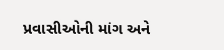પ્રવાસીઓની માંગ અને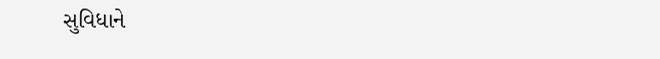સુવિધાને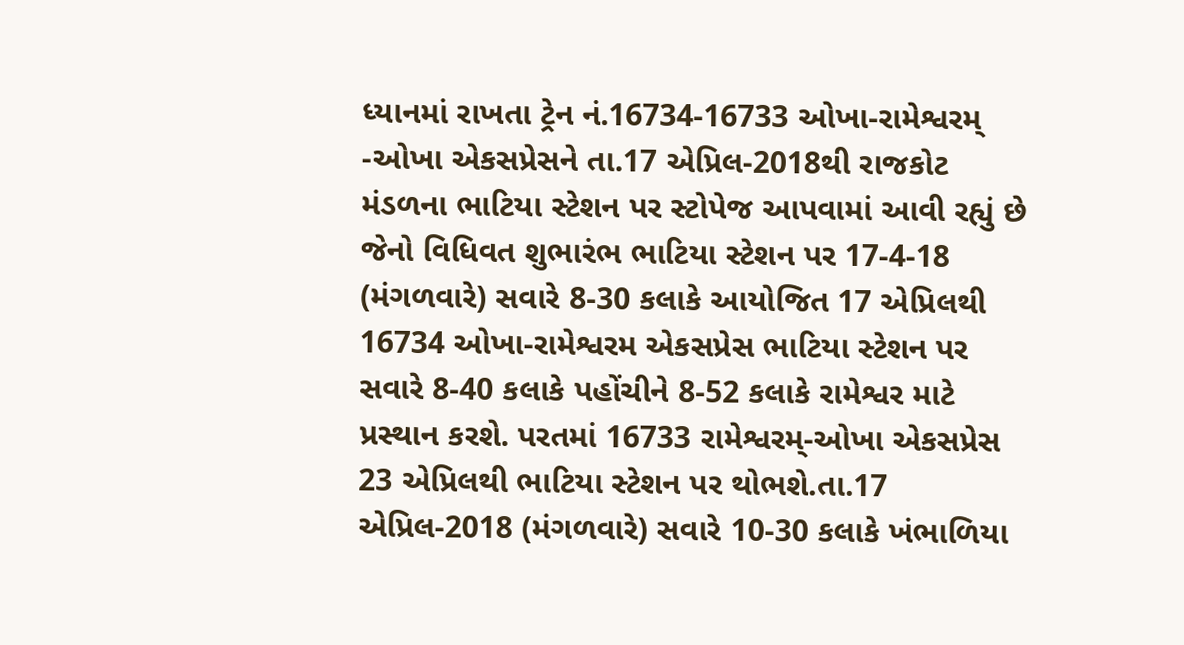ધ્યાનમાં રાખતા ટ્રેન નં.16734-16733 ઓખા-રામેશ્વરમ્ -ઓખા એકસપ્રેસને તા.17 એપ્રિલ-2018થી રાજકોટ મંડળના ભાટિયા સ્ટેશન પર સ્ટોપેજ આપવામાં આવી રહ્યું છે જેનો વિધિવત શુભારંભ ભાટિયા સ્ટેશન પર 17-4-18 (મંગળવારે) સવારે 8-30 કલાકે આયોજિત 17 એપ્રિલથી 16734 ઓખા-રામેશ્વરમ એકસપ્રેસ ભાટિયા સ્ટેશન પર સવારે 8-40 કલાકે પહોંચીને 8-52 કલાકે રામેશ્વર માટે પ્રસ્થાન કરશે. પરતમાં 16733 રામેશ્વરમ્-ઓખા એકસપ્રેસ 23 એપ્રિલથી ભાટિયા સ્ટેશન પર થોભશે.તા.17 એપ્રિલ-2018 (મંગળવારે) સવારે 10-30 કલાકે ખંભાળિયા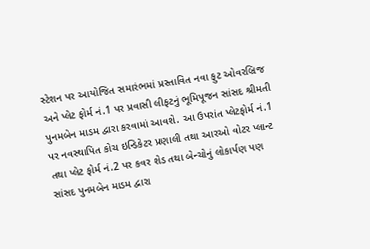સ્ટેશન પર આયોજિત સમારંભમાં પ્રસ્તાવિત નવા ફુટ ઓવરબ્રિજ અને પ્લેટ ફોર્મ નં.1 પર પ્રવાસી લીફટનું ભૂમિપૂજન સાંસદ શ્રીમતી પુનમબેન માડમ દ્વારા કરવામાં આવશે. આ ઉપરાંત પ્લેટફોર્મ નં.1 પર નવસ્થાપિત કોચ ઇન્ડિકેટર પ્રણાલી તથા આરઓ વોટર પ્લાન્ટ તથા પ્લેટ ફોર્મ નં.2 પર કવર શેડ તથા બેન્ચોનું લોકાર્પણ પણ સાંસદ પુનમબેન માડમ દ્વારા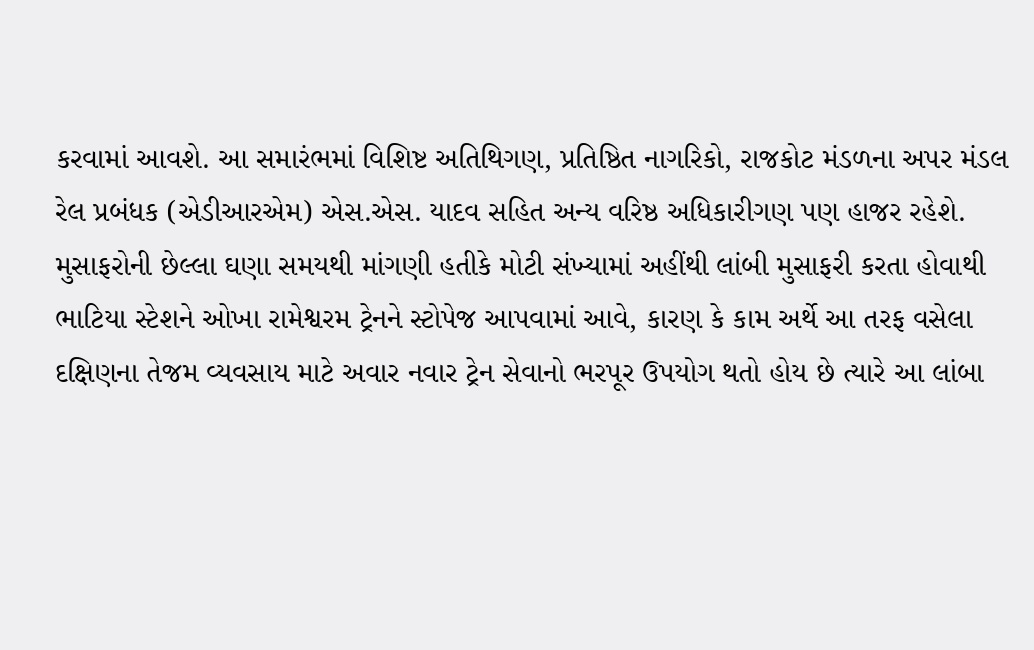કરવામાં આવશે. આ સમારંભમાં વિશિષ્ટ અતિથિગણ, પ્રતિષ્ઠિત નાગરિકો, રાજકોટ મંડળના અપર મંડલ રેલ પ્રબંધક (એડીઆરએમ) એસ.એસ. યાદવ સહિત અન્ય વરિષ્ઠ અધિકારીગણ પણ હાજર રહેશે.
મુસાફરોની છેલ્લા ઘણા સમયથી માંગણી હતીકે મોટી સંખ્યામાં અહીંથી લાંબી મુસાફરી કરતા હોવાથી ભાટિયા સ્ટેશને ઓખા રામેશ્વરમ ટ્રેનને સ્ટોપેજ આપવામાં આવે, કારણ કે કામ અર્થે આ તરફ વસેલા દક્ષિણના તેજમ વ્યવસાય માટે અવાર નવાર ટ્રેન સેવાનો ભરપૂર ઉપયોગ થતો હોય છે ત્યારે આ લાંબા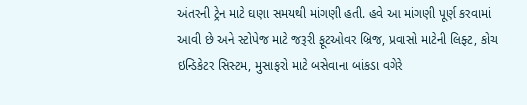અંતરની ટ્રેન માટે ઘણા સમયથી માંગણી હતી. હવે આ માંગણી પૂર્ણ કરવામાં આવી છે અને સ્ટોપેજ માટે જરૂરી ફૂટઓવર બ્રિજ, પ્રવાસો માટેની લિફ્ટ, કોચ ઇન્ડિકેટર સિસ્ટમ, મુસાફરો માટે બસેવાના બાંકડા વગેરે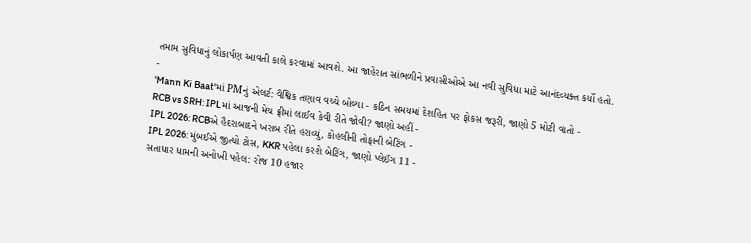તમામ સુવિધાનું લોકાર્પણ આવતી કાલે કરવામાં આવશે. આ જાહેરાત સાંભળીને પ્રવાસીઓએ આ નવી સુવિધા માટે આનંદવ્યક્ત કર્યો હતો.
-
'Mann Ki Baat'માં PMનું એલર્ટ: વૈશ્વિક તણાવ વચ્ચે બોલ્યા - કઠિન સમયમાં દેશહિત પર ફોકસ જરૂરી, જાણો 5 મોટી વાતો -
RCB vs SRH: IPLમાં આજની મેચ ફ્રીમાં લાઈવ કેવી રીતે જોવી? જાણો અહીં -
IPL 2026: RCBએ હૈદરાબાદને ખરાબ રીતે હરાવ્યું, કોહલીની તોફાની બેટિંગ -
IPL 2026: મુંબઈએ જીત્યો ટોસ, KKR પહેલા કરશે બેટિંગ, જાણો પ્લેઈંગ 11 -
સતાધાર ધામની અનોખી પહેલ: રોજ 10 હજાર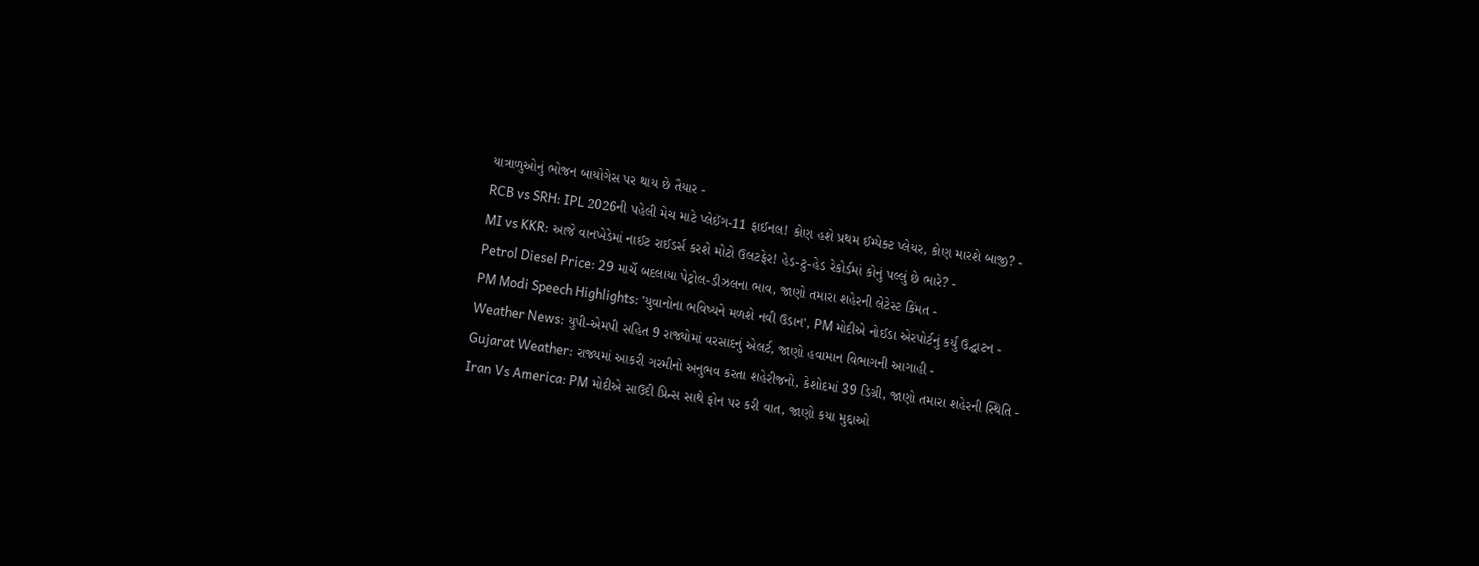યાત્રાળુઓનું ભોજન બાયોગેસ પર થાય છે તૈયાર -
RCB vs SRH: IPL 2026ની પહેલી મેચ માટે પ્લેઈંગ-11 ફાઈનલ! કોણ હશે પ્રથમ ઈમ્પેક્ટ પ્લેયર, કોણ મારશે બાજી? -
MI vs KKR: આજે વાનખેડેમાં નાઈટ રાઈડર્સ કરશે મોટો ઉલટફેર! હેડ-ટુ-હેડ રેકોર્ડમાં કોનું પલ્લું છે ભારે? -
Petrol Diesel Price: 29 માર્ચે બદલાયા પેટ્રોલ-ડીઝલના ભાવ, જાણો તમારા શહેરની લેટેસ્ટ કિંમત -
PM Modi Speech Highlights: 'યુવાનોના ભવિષ્યને મળશે નવી ઉડાન', PM મોદીએ નોઈડા એરપોર્ટનું કર્યું ઉદ્ઘાટન -
Weather News: યુપી-એમપી સહિત 9 રાજ્યોમાં વરસાદનું એલર્ટ, જાણો હવામાન વિભાગની આગાહી -
Gujarat Weather: રાજ્યમાં આકરી ગરમીનો અનુભવ કરતા શહેરીજનો, કેશોદમાં 39 ડિગ્રી, જાણો તમારા શહેરની સ્થિતિ -
Iran Vs America: PM મોદીએ સાઉદી પ્રિન્સ સાથે ફોન પર કરી વાત, જાણો કયા મુદ્દાઓ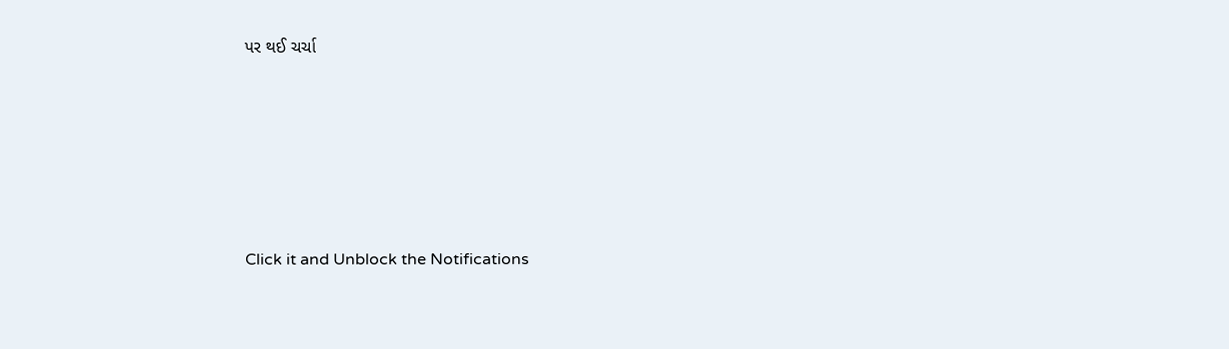પર થઈ ચર્ચા






Click it and Unblock the Notifications